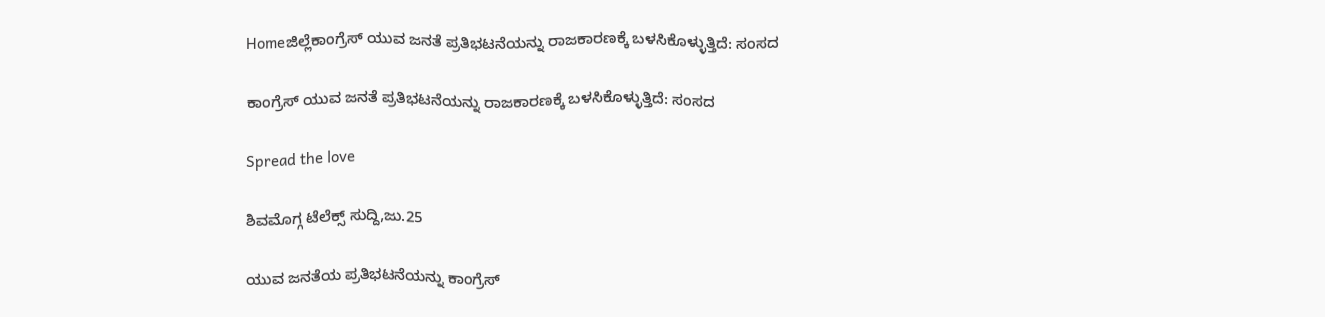Homeಜಿಲ್ಲೆಕಾಂಗ್ರೆಸ್ ಯುವ ಜನತೆ ಪ್ರತಿಭಟನೆಯನ್ನು ರಾಜಕಾರಣಕ್ಕೆ ಬಳಸಿಕೊಳ್ಳುತ್ತಿದೆ: ಸಂಸದ

ಕಾಂಗ್ರೆಸ್ ಯುವ ಜನತೆ ಪ್ರತಿಭಟನೆಯನ್ನು ರಾಜಕಾರಣಕ್ಕೆ ಬಳಸಿಕೊಳ್ಳುತ್ತಿದೆ: ಸಂಸದ

Spread the love

ಶಿವಮೊಗ್ಗ ಟೆಲೆಕ್ಸ್ ಸುದ್ದಿ,ಜು.25

ಯುವ ಜನತೆಯ ಪ್ರತಿಭಟನೆಯನ್ನು ಕಾಂಗ್ರೆಸ್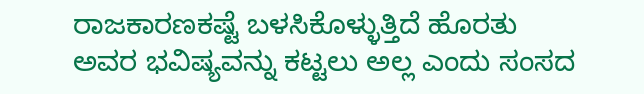ರಾಜಕಾರಣಕಷ್ಟೆ ಬಳಸಿಕೊಳ್ಳುತ್ತಿದೆ ಹೊರತು ಅವರ ಭವಿಷ್ಯವನ್ನು ಕಟ್ಟಲು ಅಲ್ಲ ಎಂದು ಸಂಸದ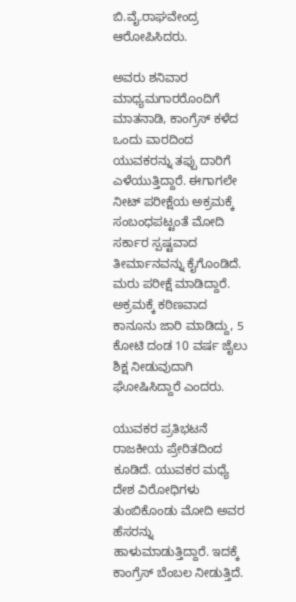ಬಿ.ವೈ.ರಾಘವೇಂದ್ರ ಆರೋಪಿಸಿದರು.

ಅವರು ಶನಿವಾರ ಮಾಧ್ಯಮಗಾರರೊಂದಿಗೆ ಮಾತನಾಡಿ, ಕಾಂಗ್ರೆಸ್ ಕಳೆದ ಒಂದು ವಾರದಿಂದ ಯುವಕರನ್ನು ತಪ್ಪು ದಾರಿಗೆ ಎಳೆಯುತ್ತಿದ್ದಾರೆ. ಈಗಾಗಲೇ ನೀಟ್ ಪರೀಕ್ಷೆಯ ಅಕ್ರಮಕ್ಕೆ ಸಂಬಂಧಪಟ್ಟಂತೆ ಮೋದಿ ಸರ್ಕಾರ ಸ್ಪಷ್ಟವಾದ ತೀರ್ಮಾನವನ್ನು ಕೈಗೊಂಡಿದೆ. ಮರು ಪರೀಕ್ಷೆ ಮಾಡಿದ್ದಾರೆ. ಅಕ್ರಮಕ್ಕೆ ಕಠಿಣವಾದ ಕಾನೂನು ಜಾರಿ ಮಾಡಿದ್ದು, 5 ಕೋಟಿ ದಂಡ 10 ವರ್ಷ ಜೈಲು ಶಿಕ್ಷ ನೀಡುವುದಾಗಿ ಘೋಷಿಸಿದ್ದಾರೆ ಎಂದರು.

ಯುವಕರ ಪ್ರತಿಭಟನೆ ರಾಜಕೀಯ ಪ್ರೇರಿತದಿಂದ ಕೂಡಿದೆ. ಯುವಕರ ಮಧ್ಯೆ ದೇಶ ವಿರೋಧಿಗಳು ತುಂಬಿಕೊಂಡು ಮೋದಿ ಅವರ ಹೆಸರನ್ನು ಹಾಳುಮಾಡುತ್ತಿದ್ದಾರೆ. ಇದಕ್ಕೆ ಕಾಂಗ್ರೆಸ್ ಬೆಂಬಲ ನೀಡುತ್ತಿದೆ.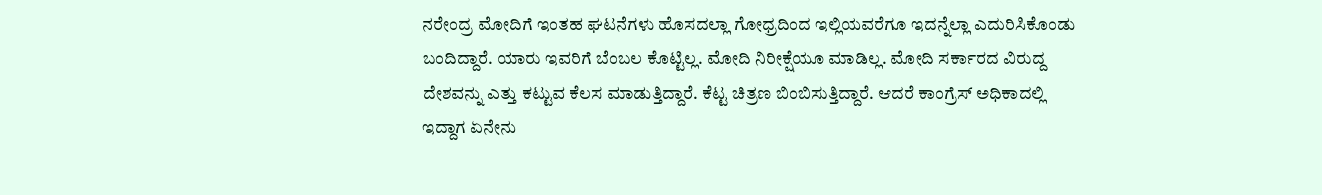ನರೇಂದ್ರ ಮೋದಿಗೆ ಇಂತಹ ಘಟನೆಗಳು ಹೊಸದಲ್ಲಾ ಗೋಧ್ರದಿಂದ ಇಲ್ಲಿಯವರೆಗೂ ಇದನ್ನೆಲ್ಲಾ ಎದುರಿಸಿಕೊಂಡು ಬಂದಿದ್ದಾರೆ. ಯಾರು ಇವರಿಗೆ ಬೆಂಬಲ ಕೊಟ್ಟಿಲ್ಲ. ಮೋದಿ ನಿರೀಕ್ಷೆಯೂ ಮಾಡಿಲ್ಲ. ಮೋದಿ ಸರ್ಕಾರದ ವಿರುದ್ದ ದೇಶವನ್ನು ಎತ್ತು ಕಟ್ಟುವ ಕೆಲಸ ಮಾಡುತ್ತಿದ್ದಾರೆ. ಕೆಟ್ಟ ಚಿತ್ರಣ ಬಿಂಬಿಸುತ್ತಿದ್ದಾರೆ. ಆದರೆ ಕಾಂಗ್ರೆಸ್ ಅಧಿಕಾದಲ್ಲಿ ಇದ್ದಾಗ ಏನೇನು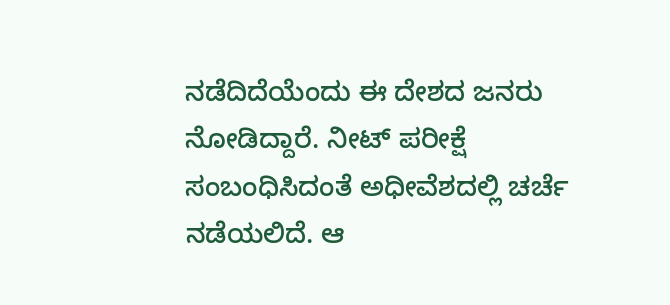ನಡೆದಿದೆಯೆಂದು ಈ ದೇಶದ ಜನರು ನೋಡಿದ್ದಾರೆ. ನೀಟ್ ಪರೀಕ್ಷೆ ಸಂಬಂಧಿಸಿದಂತೆ ಅಧೀವೆಶದಲ್ಲಿ ಚರ್ಚೆ ನಡೆಯಲಿದೆ. ಆ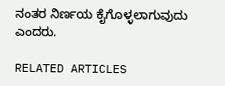ನಂತರ ನಿರ್ಣಯ ಕೈಗೊಳ್ಳಲಾಗುವುದು ಎಂದರು.

RELATED ARTICLES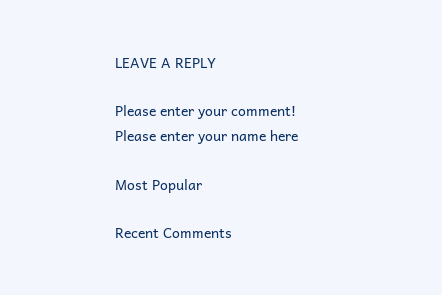LEAVE A REPLY

Please enter your comment!
Please enter your name here

Most Popular

Recent Comments